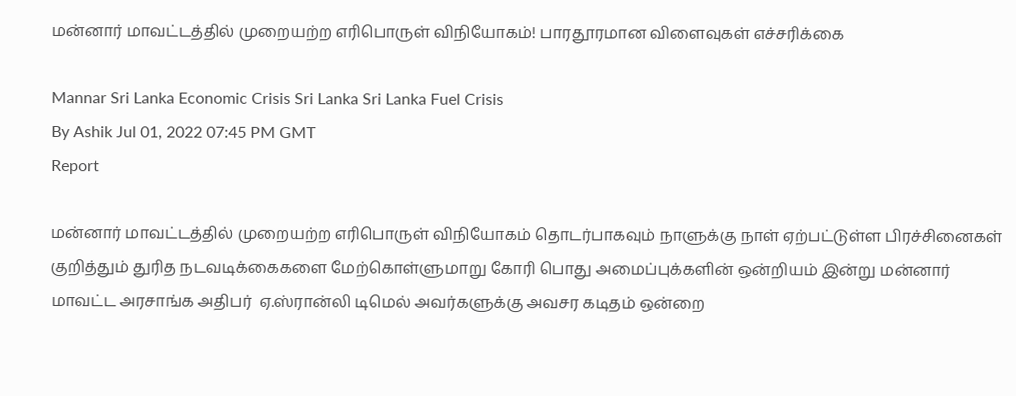மன்னார் மாவட்டத்தில் முறையற்ற எரிபொருள் விநியோகம்! பாரதூரமான விளைவுகள் எச்சரிக்கை

Mannar Sri Lanka Economic Crisis Sri Lanka Sri Lanka Fuel Crisis
By Ashik Jul 01, 2022 07:45 PM GMT
Report

மன்னார் மாவட்டத்தில் முறையற்ற எரிபொருள் விநியோகம் தொடர்பாகவும் நாளுக்கு நாள் ஏற்பட்டுள்ள பிரச்சினைகள் குறித்தும் துரித நடவடிக்கைகளை மேற்கொள்ளுமாறு கோரி பொது அமைப்புக்களின் ஒன்றியம் இன்று மன்னார் மாவட்ட அரசாங்க அதிபர்  ஏ.ஸ்ரான்லி டிமெல் அவர்களுக்கு அவசர கடிதம் ஒன்றை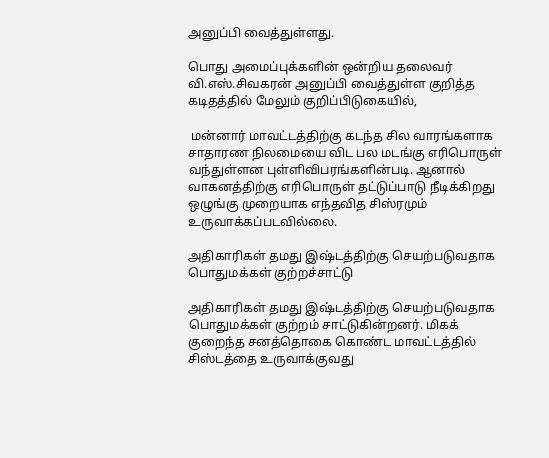அனுப்பி வைத்துள்ளது.

பொது அமைப்புக்களின் ஒன்றிய தலைவர் வி.எஸ்.சிவகரன் அனுப்பி வைத்துள்ள குறித்த கடிதத்தில் மேலும் குறிப்பிடுகையில்,

 மன்னார் மாவட்டத்திற்கு கடந்த சில வாரங்களாக சாதாரண நிலமையை விட பல மடங்கு எரிபொருள் வந்துள்ளன புள்ளிவிபரங்களின்படி. ஆனால் வாகனத்திற்கு எரிபொருள் தட்டுப்பாடு நீடிக்கிறது ஒழுங்கு முறையாக எந்தவித சிஸ்ரமும் உருவாக்கப்படவில்லை.

அதிகாரிகள் தமது இஷ்டத்திற்கு செயற்படுவதாக பொதுமக்கள் குற்றச்சாட்டு

அதிகாரிகள் தமது இஷ்டத்திற்கு செயற்படுவதாக பொதுமக்கள் குற்றம் சாட்டுகின்றனர். மிகக் குறைந்த சனத்தொகை கொண்ட மாவட்டத்தில் சிஸ்டத்தை உருவாக்குவது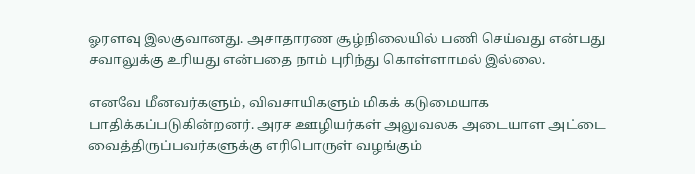ஓரளவு இலகுவானது. அசாதாரண சூழ்நிலையில் பணி செய்வது என்பது சவாலுக்கு உரியது என்பதை நாம் புரிந்து கொள்ளாமல் இல்லை.

எனவே மீனவர்களும், விவசாயிகளும் மிகக் கடுமையாக பாதிக்கப்படுகின்றனர். அரச ஊழியர்கள் அலுவலக அடையாள அட்டை வைத்திருப்பவர்களுக்கு எரிபொருள் வழங்கும்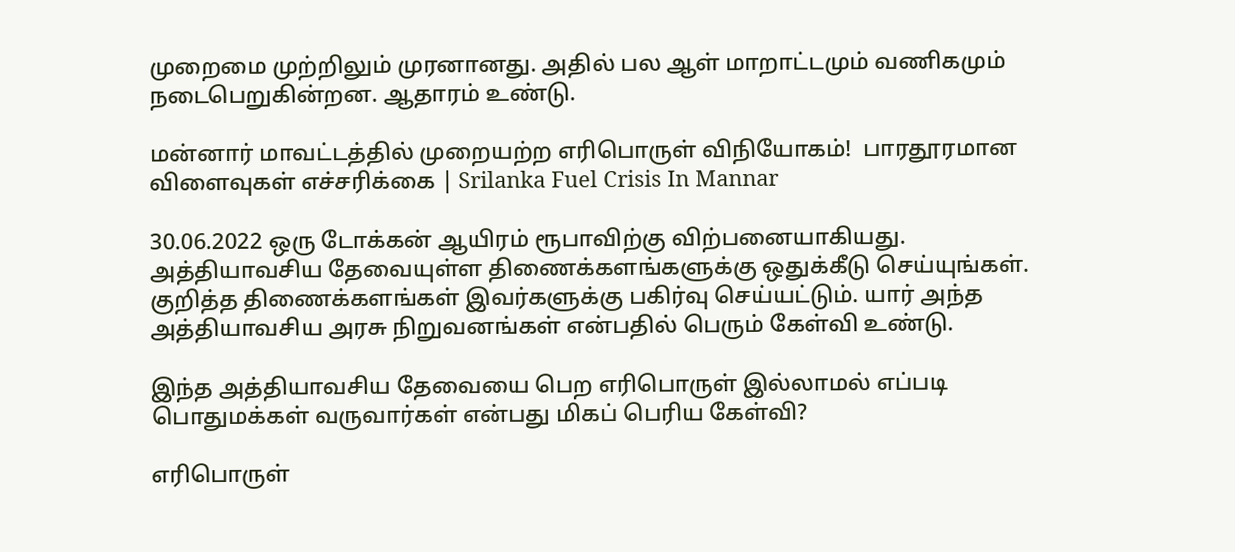முறைமை முற்றிலும் முரனானது. அதில் பல ஆள் மாறாட்டமும் வணிகமும் நடைபெறுகின்றன. ஆதாரம் உண்டு.

மன்னார் மாவட்டத்தில் முறையற்ற எரிபொருள் விநியோகம்!  பாரதூரமான விளைவுகள் எச்சரிக்கை | Srilanka Fuel Crisis In Mannar

30.06.2022 ஒரு டோக்கன் ஆயிரம் ரூபாவிற்கு விற்பனையாகியது. அத்தியாவசிய தேவையுள்ள திணைக்களங்களுக்கு ஒதுக்கீடு செய்யுங்கள். குறித்த திணைக்களங்கள் இவர்களுக்கு பகிர்வு செய்யட்டும். யார் அந்த அத்தியாவசிய அரசு நிறுவனங்கள் என்பதில் பெரும் கேள்வி உண்டு.

இந்த அத்தியாவசிய தேவையை பெற எரிபொருள் இல்லாமல் எப்படி பொதுமக்கள் வருவார்கள் என்பது மிகப் பெரிய கேள்வி?

எரிபொருள்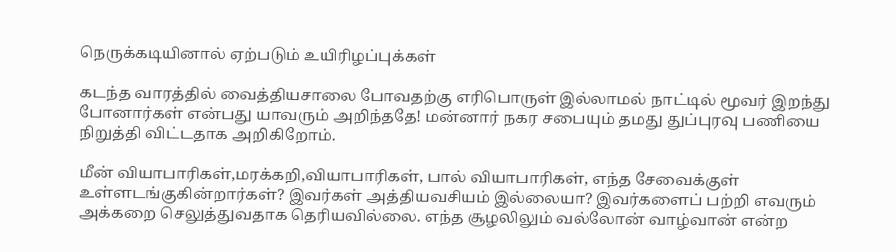நெருக்கடியினால் ஏற்படும் உயிரிழப்புக்கள்

கடந்த வாரத்தில் வைத்தியசாலை போவதற்கு எரிபொருள் இல்லாமல் நாட்டில் மூவர் இறந்து போனார்கள் என்பது யாவரும் அறிந்ததே! மன்னார் நகர சபையும் தமது துப்புரவு பணியை நிறுத்தி விட்டதாக அறிகிறோம்.

மீன் வியாபாரிகள்,மரக்கறி,வியாபாரிகள், பால் வியாபாரிகள், எந்த சேவைக்குள் உள்ளடங்குகின்றார்கள்? இவர்கள் அத்தியவசியம் இல்லையா? இவர்களைப் பற்றி எவரும் அக்கறை செலுத்துவதாக தெரியவில்லை. எந்த சூழலிலும் வல்லோன் வாழ்வான் என்ற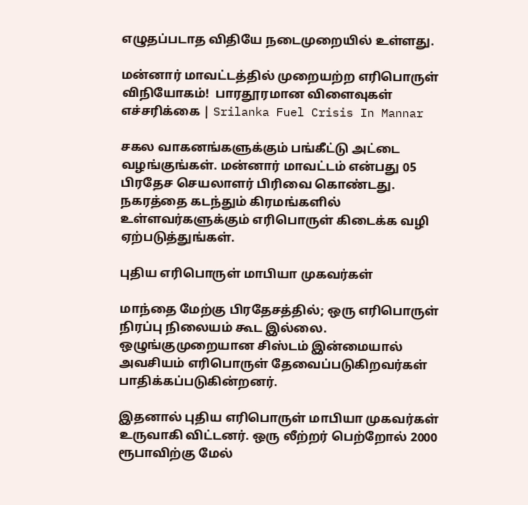எழுதப்படாத விதியே நடைமுறையில் உள்ளது.

மன்னார் மாவட்டத்தில் முறையற்ற எரிபொருள் விநியோகம்!  பாரதூரமான விளைவுகள் எச்சரிக்கை | Srilanka Fuel Crisis In Mannar

சகல வாகனங்களுக்கும் பங்கீட்டு அட்டை வழங்குங்கள். மன்னார் மாவட்டம் என்பது 05 பிரதேச செயலாளர் பிரிவை கொண்டது. நகரத்தை கடந்தும் கிரமங்களில் உள்ளவர்களுக்கும் எரிபொருள் கிடைக்க வழி ஏற்படுத்துங்கள்.

புதிய எரிபொருள் மாபியா முகவர்கள்

மாந்தை மேற்கு பிரதேசத்தில்; ஒரு எரிபொருள் நிரப்பு நிலையம் கூட இல்லை. ஒழுங்குமுறையான சிஸ்டம் இன்மையால் அவசியம் எரிபொருள் தேவைப்படுகிறவர்கள் பாதிக்கப்படுகின்றனர்.

இதனால் புதிய எரிபொருள் மாபியா முகவர்கள் உருவாகி விட்டனர். ஒரு லீற்றர் பெற்றோல் 2000 ரூபாவிற்கு மேல்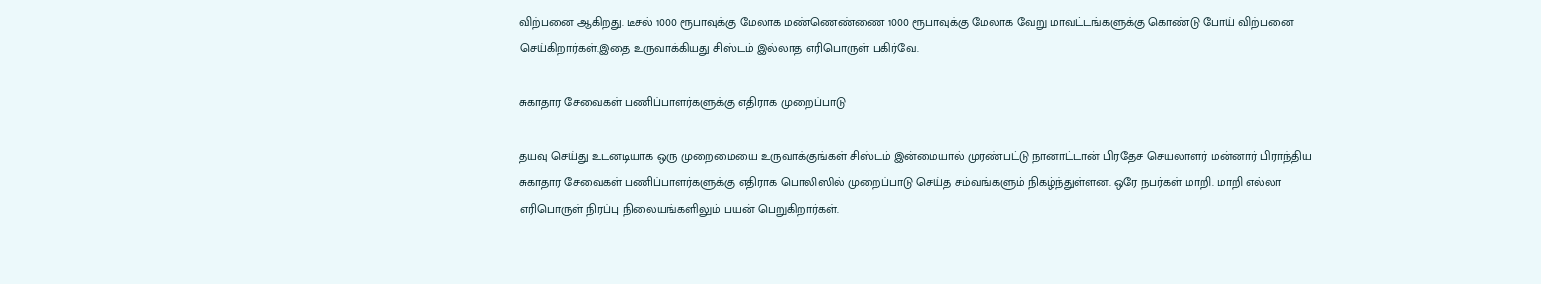விற்பனை ஆகிறது. டீசல் 1000 ரூபாவுக்கு மேலாக மண்ணெண்ணை 1000 ரூபாவுக்கு மேலாக வேறு மாவட்டங்களுக்கு கொண்டு போய் விற்பனை செய்கிறார்கள்.இதை உருவாக்கியது சிஸ்டம் இல்லாத எரிபொருள் பகிர்வே.

சுகாதார சேவைகள் பணிப்பாளர்களுக்கு எதிராக முறைப்பாடு

தயவு செய்து உடனடியாக ஒரு முறைமையை உருவாக்குங்கள் சிஸ்டம் இன்மையால் முரண்பட்டு நானாட்டான் பிரதேச செயலாளர் மன்னார் பிராந்திய சுகாதார சேவைகள் பணிப்பாளர்களுக்கு எதிராக பொலிஸில் முறைப்பாடு செய்த சம்வங்களும் நிகழ்ந்துள்ளன. ஒரே நபர்கள் மாறி. மாறி எல்லா எரிபொருள் நிரப்பு நிலையங்களிலும் பயன் பெறுகிறார்கள்.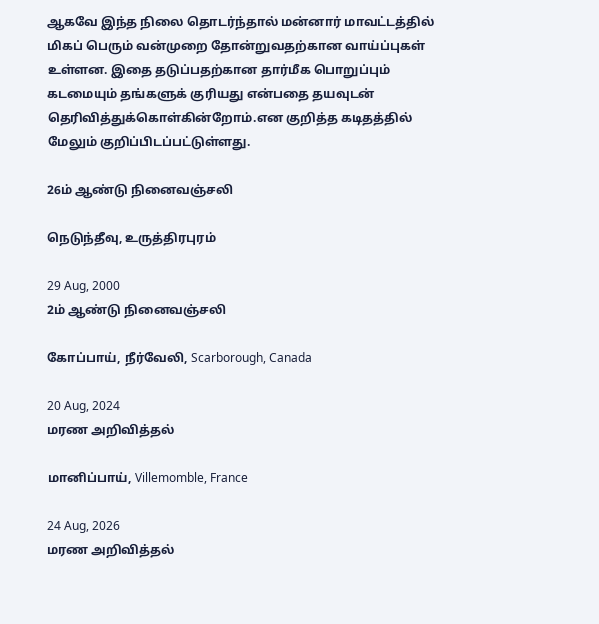ஆகவே இந்த நிலை தொடர்ந்தால் மன்னார் மாவட்டத்தில் மிகப் பெரும் வன்முறை தோன்றுவதற்கான வாய்ப்புகள் உள்ளன. இதை தடுப்பதற்கான தார்மீக பொறுப்பும் கடமையும் தங்களுக் குரியது என்பதை தயவுடன் தெரிவித்துக்கொள்கின்றோம்.என குறித்த கடிதத்தில் மேலும் குறிப்பிடப்பட்டுள்ளது.

26ம் ஆண்டு நினைவஞ்சலி

நெடுந்தீவு, உருத்திரபுரம்

29 Aug, 2000
2ம் ஆண்டு நினைவஞ்சலி

கோப்பாய், நீர்வேலி, Scarborough, Canada

20 Aug, 2024
மரண அறிவித்தல்

மானிப்பாய், Villemomble, France

24 Aug, 2026
மரண அறிவித்தல்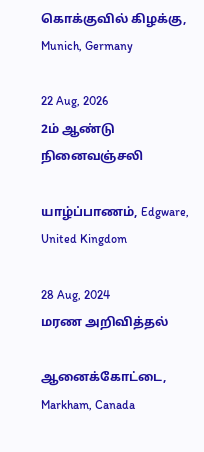கொக்குவில் கிழக்கு, Munich, Germany

22 Aug, 2026
2ம் ஆண்டு நினைவஞ்சலி

யாழ்ப்பாணம், Edgware, United Kingdom

28 Aug, 2024
மரண அறிவித்தல்

ஆனைக்கோட்டை, Markham, Canada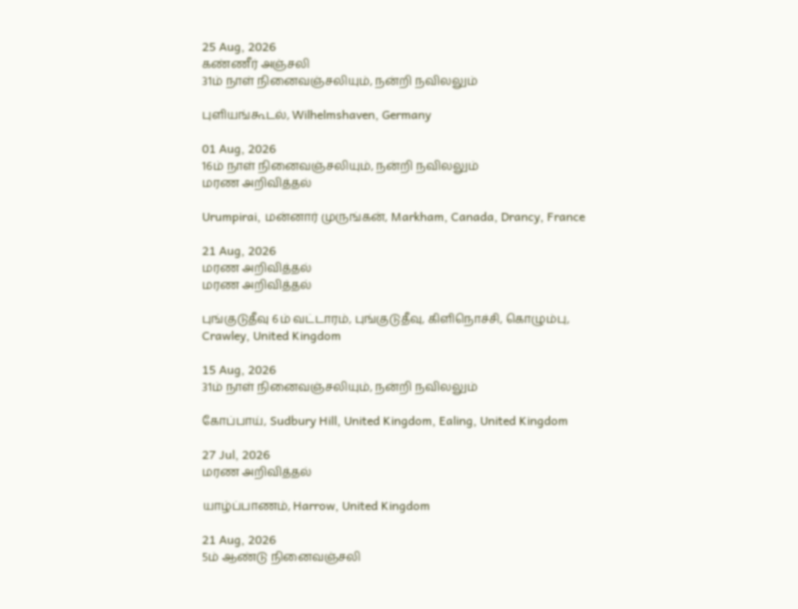25 Aug, 2026
கண்ணீர் அஞ்சலி
31ம் நாள் நினைவஞ்சலியும், நன்றி நவிலலும்

புளியங்கூடல், Wilhelmshaven, Germany

01 Aug, 2026
16ம் நாள் நினைவஞ்சலியும், நன்றி நவிலலும்
மரண அறிவித்தல்

Urumpirai, மன்னார் முருங்கன், Markham, Canada, Drancy, France

21 Aug, 2026
மரண அறிவித்தல்
மரண அறிவித்தல்

புங்குடுதீவு 6ம் வட்டாரம், புங்குடுதீவு, கிளிநொச்சி, கொழும்பு, Crawley, United Kingdom

15 Aug, 2026
31ம் நாள் நினைவஞ்சலியும், நன்றி நவிலலும்

கோப்பாய், Sudbury Hill, United Kingdom, Ealing, United Kingdom

27 Jul, 2026
மரண அறிவித்தல்

யாழ்ப்பாணம், Harrow, United Kingdom

21 Aug, 2026
5ம் ஆண்டு நினைவஞ்சலி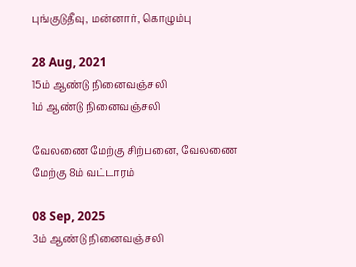புங்குடுதீவு, மன்னார், கொழும்பு

28 Aug, 2021
15ம் ஆண்டு நினைவஞ்சலி
1ம் ஆண்டு நினைவஞ்சலி

வேலணை மேற்கு சிற்பனை, வேலணை மேற்கு 8ம் வட்டாரம்

08 Sep, 2025
3ம் ஆண்டு நினைவஞ்சலி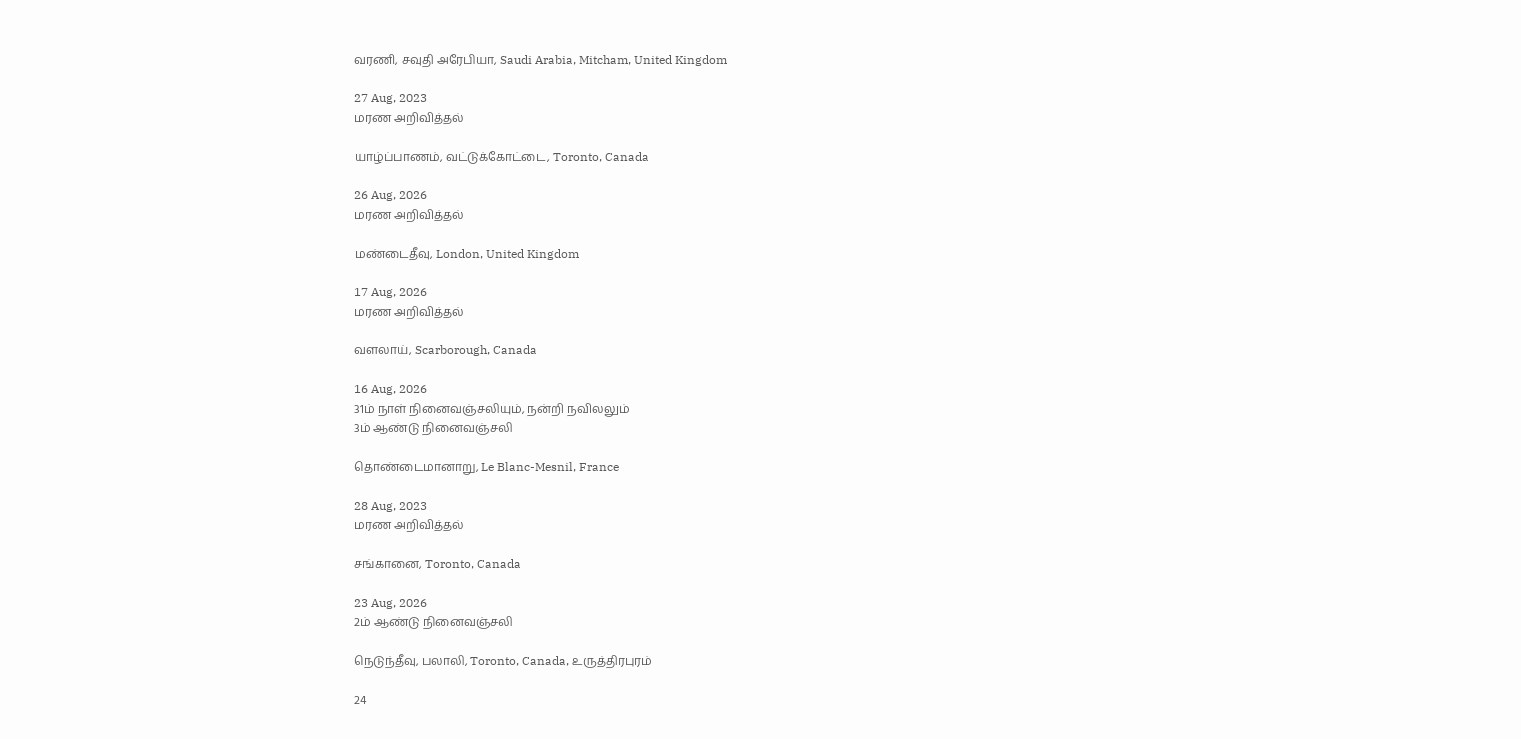வரணி, சவுதி அரேபியா, Saudi Arabia, Mitcham, United Kingdom

27 Aug, 2023
மரண அறிவித்தல்

யாழ்ப்பாணம், வட்டுக்கோட்டை, Toronto, Canada

26 Aug, 2026
மரண அறிவித்தல்

மண்டைதீவு, London, United Kingdom

17 Aug, 2026
மரண அறிவித்தல்

வளலாய், Scarborough, Canada

16 Aug, 2026
31ம் நாள் நினைவஞ்சலியும், நன்றி நவிலலும்
3ம் ஆண்டு நினைவஞ்சலி

தொண்டைமானாறு, Le Blanc-Mesnil, France

28 Aug, 2023
மரண அறிவித்தல்

சங்கானை, Toronto, Canada

23 Aug, 2026
2ம் ஆண்டு நினைவஞ்சலி

நெடுந்தீவு, பலாலி, Toronto, Canada, உருத்திரபுரம்

24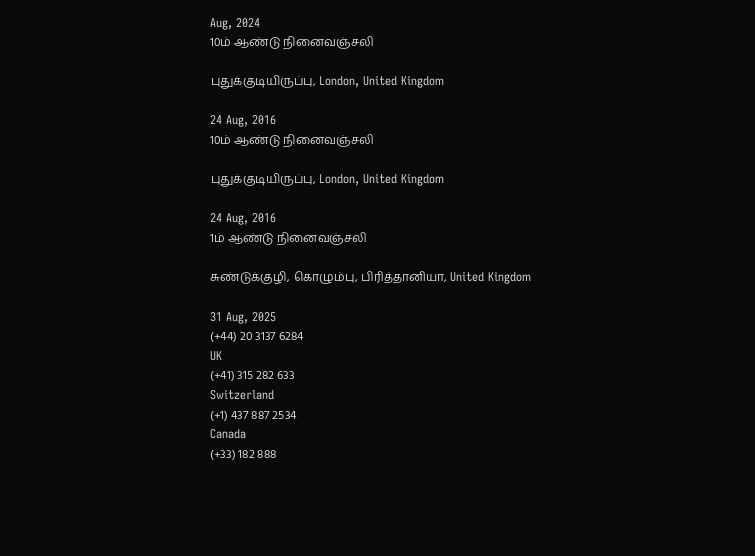Aug, 2024
10ம் ஆண்டு நினைவஞ்சலி

புதுக்குடியிருப்பு, London, United Kingdom

24 Aug, 2016
10ம் ஆண்டு நினைவஞ்சலி

புதுக்குடியிருப்பு, London, United Kingdom

24 Aug, 2016
1ம் ஆண்டு நினைவஞ்சலி

சுண்டுக்குழி, கொழும்பு, பிரித்தானியா, United Kingdom

31 Aug, 2025
(+44) 20 3137 6284
UK
(+41) 315 282 633
Switzerland
(+1) 437 887 2534
Canada
(+33) 182 888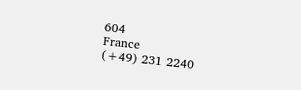604
France
(+49) 231 2240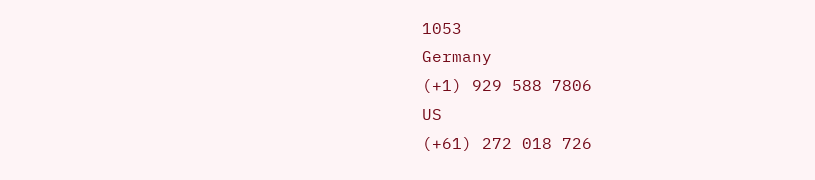1053
Germany
(+1) 929 588 7806
US
(+61) 272 018 726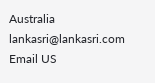Australia
lankasri@lankasri.com
Email US